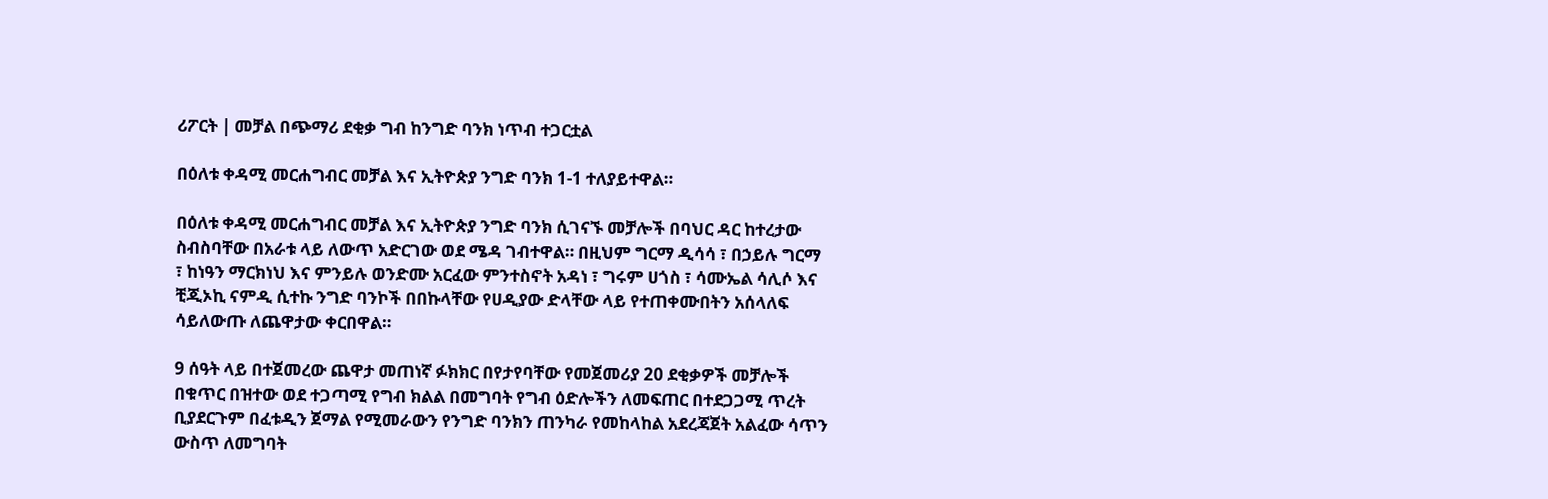ሪፖርት | መቻል በጭማሪ ደቂቃ ግብ ከንግድ ባንክ ነጥብ ተጋርቷል

በዕለቱ ቀዳሚ መርሐግብር መቻል እና ኢትዮጵያ ንግድ ባንክ 1-1 ተለያይተዋል።

በዕለቱ ቀዳሚ መርሐግብር መቻል እና ኢትዮጵያ ንግድ ባንክ ሲገናኙ መቻሎች በባህር ዳር ከተረታው ስብስባቸው በአራቱ ላይ ለውጥ አድርገው ወደ ሜዳ ገብተዋል። በዚህም ግርማ ዲሳሳ ፣ በኃይሉ ግርማ ፣ ከነዓን ማርክነህ እና ምንይሉ ወንድሙ አርፈው ምንተስኖት አዳነ ፣ ግሩም ሀጎስ ፣ ሳሙኤል ሳሊሶ እና ቺጂኦኪ ናምዲ ሲተኩ ንግድ ባንኮች በበኩላቸው የሀዲያው ድላቸው ላይ የተጠቀሙበትን አሰላለፍ ሳይለውጡ ለጨዋታው ቀርበዋል።

9 ሰዓት ላይ በተጀመረው ጨዋታ መጠነኛ ፉክክር በየታየባቸው የመጀመሪያ 20 ደቂቃዎች መቻሎች በቁጥር በዝተው ወደ ተጋጣሚ የግብ ክልል በመግባት የግብ ዕድሎችን ለመፍጠር በተደጋጋሚ ጥረት ቢያደርጉም በፈቱዲን ጀማል የሚመራውን የንግድ ባንክን ጠንካራ የመከላከል አደረጃጀት አልፈው ሳጥን ውስጥ ለመግባት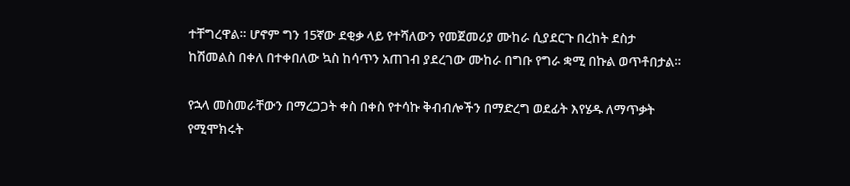ተቸግረዋል። ሆኖም ግን 15ኛው ደቂቃ ላይ የተሻለውን የመጀመሪያ ሙከራ ሲያደርጉ በረከት ደስታ ከሽመልስ በቀለ በተቀበለው ኳስ ከሳጥን አጠገብ ያደረገው ሙከራ በግቡ የግራ ቋሚ በኩል ወጥቶበታል።

የኋላ መስመራቸውን በማረጋጋት ቀስ በቀስ የተሳኩ ቅብብሎችን በማድረግ ወደፊት እየሄዱ ለማጥቃት የሚሞክሩት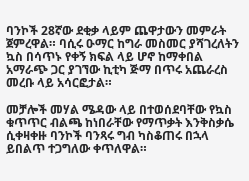ባንኮች 28ኛው ደቂቃ ላይም ጨዋታውን መምራት ጀምረዋል። ባሲሩ ዑማር ከግራ መስመር ያሻገረለትን ኳስ በሳጥኑ የቀኝ ክፍል ላይ ሆኖ ከማቀበል አማራጭ ጋር ያገኘው ኪቲካ ጅማ በጥሩ አጨራረስ መረቡ ላይ አሳርፎታል።

መቻሎች መሃል ሜዳው ላይ በተወሰደባቸው የኳስ ቁጥጥር ብልጫ ከነበራቸው የማጥቃት እንቅስቃሴ ሲቀዛቀዙ ባንኮች ባንጻሩ ግብ ካስቆጠሩ በኋላ ይበልጥ ተጋግለው ቀጥለዋል።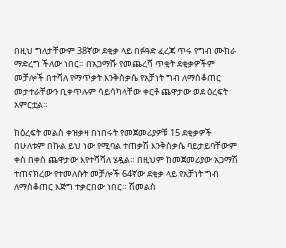በዚህ ግለታቸውም 38ኛው ደቂቃ ላይ በፉዓድ ፈረጃ ጥሩ የግብ ሙከራ ማድረግ ችለው ነበር። በአጋማሹ የመጨረሻ ጥቂት ደቂቃዎችም መቻሎች በተሻለ የማጥቃት እንቅስቃሴ የአቻነት ግብ ለማስቆጠር መታተራቸውን ቢቀጥሉም ሳይሳካላቸው ቀርቶ ጨዋታው ወደ ዕረፍት አምርቷል።

ከዕረፍት መልስ ቀዝቃዛ በነበሩት የመጀመሪያዎቹ 15 ደቂቃዎች በሁለቱም በኩል ይህ ነው የሚባል ተጠቃሽ እንቅስቃሴ ባይታይባቸውም ቀስ በቀስ ጨዋታው እየተሻሻለ ሄዷል። በዚህም ከመጀመሪያው አጋማሽ ተጠናክረው የተመለሱት መቻሎች 64ኛው ደቂቃ ላይ የአቻነት ግብ ለማስቆጠር እጅግ ተቃርበው ነበር። ሽመልስ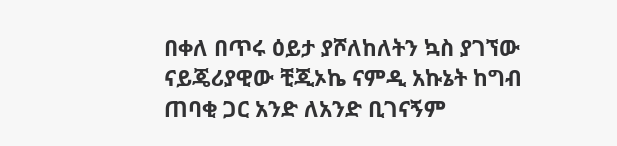በቀለ በጥሩ ዕይታ ያሾለከለትን ኳስ ያገኘው ናይጄሪያዊው ቺጂኦኬ ናምዲ አኩኔት ከግብ ጠባቂ ጋር አንድ ለአንድ ቢገናኝም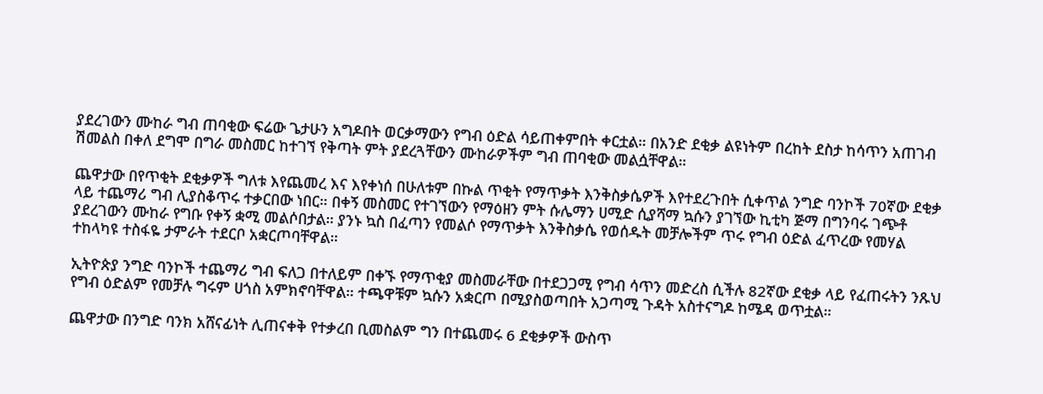ያደረገውን ሙከራ ግብ ጠባቂው ፍሬው ጌታሁን አግዶበት ወርቃማውን የግብ ዕድል ሳይጠቀምበት ቀርቷል። በአንድ ደቂቃ ልዩነትም በረከት ደስታ ከሳጥን አጠገብ ሽመልስ በቀለ ደግሞ በግራ መስመር ከተገኘ የቅጣት ምት ያደረጓቸውን ሙከራዎችም ግብ ጠባቂው መልሷቸዋል።

ጨዋታው በየጥቂት ደቂቃዎች ግለቱ እየጨመረ እና እየቀነሰ በሁለቱም በኩል ጥቂት የማጥቃት እንቅስቃሴዎች እየተደረጉበት ሲቀጥል ንግድ ባንኮች 70ኛው ደቂቃ ላይ ተጨማሪ ግብ ሊያስቆጥሩ ተቃርበው ነበር። በቀኝ መስመር የተገኘውን የማዕዘን ምት ሱሌማን ሀሚድ ሲያሻማ ኳሱን ያገኘው ኪቲካ ጅማ በግንባሩ ገጭቶ ያደረገውን ሙከራ የግቡ የቀኝ ቋሚ መልሶበታል። ያንኑ ኳስ በፈጣን የመልሶ የማጥቃት እንቅስቃሴ የወሰዱት መቻሎችም ጥሩ የግብ ዕድል ፈጥረው የመሃል ተከላካዩ ተስፋዬ ታምራት ተደርቦ አቋርጦባቸዋል።

ኢትዮጵያ ንግድ ባንኮች ተጨማሪ ግብ ፍለጋ በተለይም በቀኙ የማጥቂያ መስመራቸው በተደጋጋሚ የግብ ሳጥን መድረስ ሲችሉ 82ኛው ደቂቃ ላይ የፈጠሩትን ንጹህ የግብ ዕድልም የመቻሉ ግሩም ሀጎስ አምክኖባቸዋል። ተጫዋቹም ኳሱን አቋርጦ በሚያስወጣበት አጋጣሚ ጉዳት አስተናግዶ ከሜዳ ወጥቷል።

ጨዋታው በንግድ ባንክ አሸናፊነት ሊጠናቀቅ የተቃረበ ቢመስልም ግን በተጨመሩ 6 ደቂቃዎች ውስጥ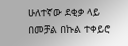ሁለተኛው ደቂቃ ላይ በመቻል በኩል ተቀይሮ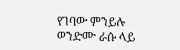የገባው ምንይሉ ወንድሙ ራሱ ላይ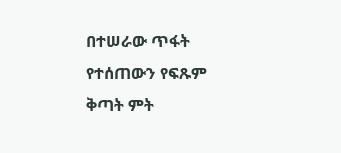በተሠራው ጥፋት የተሰጠውን የፍጹም ቅጣት ምት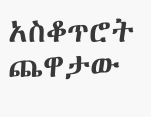አስቆጥሮት ጨዋታው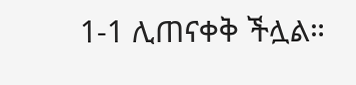1-1 ሊጠናቀቅ ችሏል።